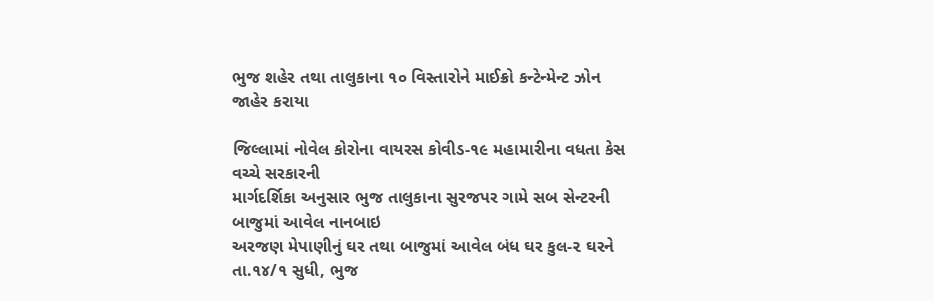ભુજ શહેર તથા તાલુકાના ૧૦ વિસ્તારોને માઈક્રો કન્ટેન્મેન્ટ ઝોન જાહેર કરાયા

જિલ્લામાં નોવેલ કોરોના વાયરસ કોવીડ-૧૯ મહામારીના વધતા કેસ વચ્ચે સરકારની
માર્ગદર્શિકા અનુસાર ભુજ તાલુકાના સુરજપર ગામે સબ સેન્ટરની બાજુમાં આવેલ નાનબાઇ
અરજણ મેપાણીનું ઘર તથા બાજુમાં આવેલ બંધ ઘર કુલ-૨ ઘરને તા.૧૪/૧ સુધી, ભુજ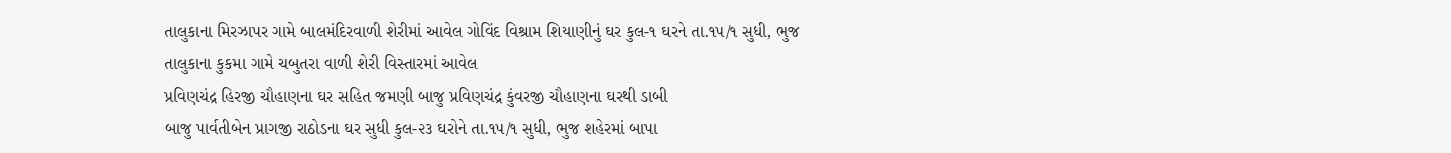તાલુકાના મિરઝાપર ગામે બાલમંદિરવાળી શેરીમાં આવેલ ગોવિંદ વિશ્રામ શિયાણીનું ઘર કુલ-૧ ઘરને તા.૧૫/૧ સુધી, ભુજ તાલુકાના કુકમા ગામે ચબુતરા વાળી શેરી વિસ્તારમાં આવેલ
પ્રવિણચંદ્ર હિરજી ચૌહાણના ઘર સહિત જમણી બાજુ પ્રવિણચંદ્ર કુંવરજી ચૌહાણના ઘરથી ડાબી
બાજુ પાર્વતીબેન પ્રાગજી રાઠોડના ઘર સુધી કુલ-૨૩ ઘરોને તા.૧૫/૧ સુધી, ભુજ શહેરમાં બાપા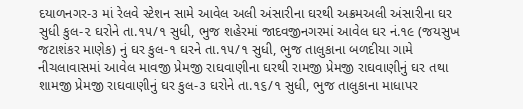દયાળનગર-૩ માં રેલવે સ્ટેશન સામે આવેલ અલી અંસારીના ઘરથી અક્રમઅલી અંસારીના ઘર
સુધી કુલ-૨ ઘરોને તા.૧૫/૧ સુધી, ભુજ શહેરમાં જાદવજીનગરમાં આવેલ ઘર નં.૧૯ (જયસુખ
જટાશંકર માણેક) નું ઘર કુલ-૧ ઘરને તા.૧૫/૧ સુધી, ભુજ તાલુકાના બળદીયા ગામે
નીચલાવાસમાં આવેલ માવજી પ્રેમજી રાઘવાણીના ઘરથી રામજી પ્રેમજી રાઘવાણીનું ઘર તથા
શામજી પ્રેમજી રાઘવાણીનું ઘર કુલ-૩ ઘરોને તા.૧૬/૧ સુધી, ભુજ તાલુકાના માધાપર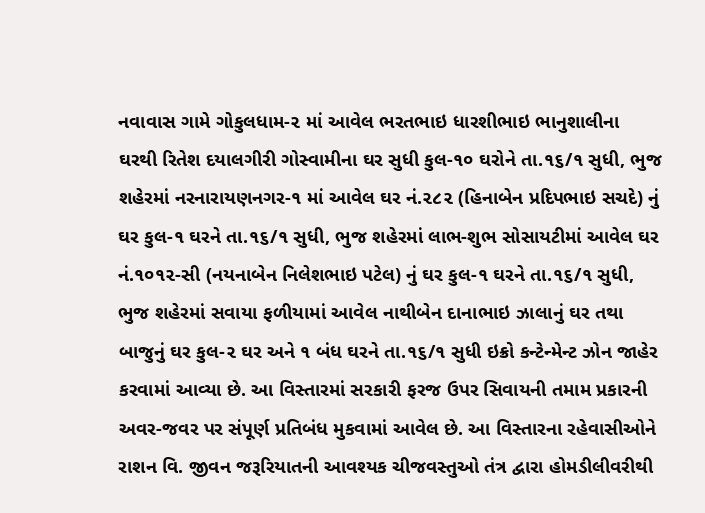નવાવાસ ગામે ગોકુલધામ-૨ માં આવેલ ભરતભાઇ ધારશીભાઇ ભાનુશાલીના ઘરથી રિતેશ દયાલગીરી ગોસ્વામીના ઘર સુધી કુલ-૧૦ ઘરોને તા.૧૬/૧ સુધી, ભુજ શહેરમાં નરનારાયણનગર-૧ માં આવેલ ઘર નં.૨૮૨ (હિનાબેન પ્રદિપભાઇ સચદે) નું ઘર કુલ-૧ ઘરને તા.૧૬/૧ સુધી, ભુજ શહેરમાં લાભ-શુભ સોસાયટીમાં આવેલ ઘર નં.૧૦૧૨-સી (નયનાબેન નિલેશભાઇ પટેલ) નું ઘર કુલ-૧ ઘરને તા.૧૬/૧ સુધી, ભુજ શહેરમાં સવાયા ફળીયામાં આવેલ નાથીબેન દાનાભાઇ ઝાલાનું ઘર તથા બાજુનું ઘર કુલ-૨ ઘર અને ૧ બંધ ઘરને તા.૧૬/૧ સુધી ઇક્રો કન્ટેન્મેન્ટ ઝોન જાહેર કરવામાં આવ્યા છે. આ વિસ્તારમાં સરકારી ફરજ ઉપર સિવાયની તમામ પ્રકારની અવર-જવર પર સંપૂર્ણ પ્રતિબંધ મુકવામાં આવેલ છે. આ વિસ્તારના રહેવાસીઓને રાશન વિ. જીવન જરૂરિયાતની આવશ્યક ચીજવસ્તુઓ તંત્ર દ્વારા હોમડીલીવરીથી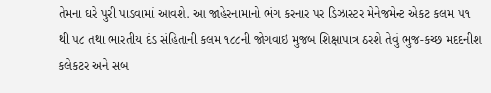તેમના ઘરે પુરી પાડવામાં આવશે. આ જાહેરનામાનો ભંગ કરનાર પર ડિઝાસ્ટર મેનેજમેન્ટ એકટ કલમ ૫૧ થી ૫૮ તથા ભારતીય દંડ સંહિતાની કલમ ૧૮૮ની જોગવાઇ મુજબ શિક્ષાપાત્ર ઠરશે તેવું ભુજ-કચ્છ મદદનીશ કલેકટર અને સબ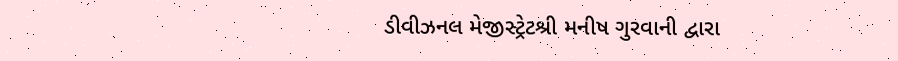ડીવીઝનલ મેજીસ્ટ્રેટશ્રી મનીષ ગુરવાની દ્વારા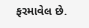ફરમાવેલ છે.